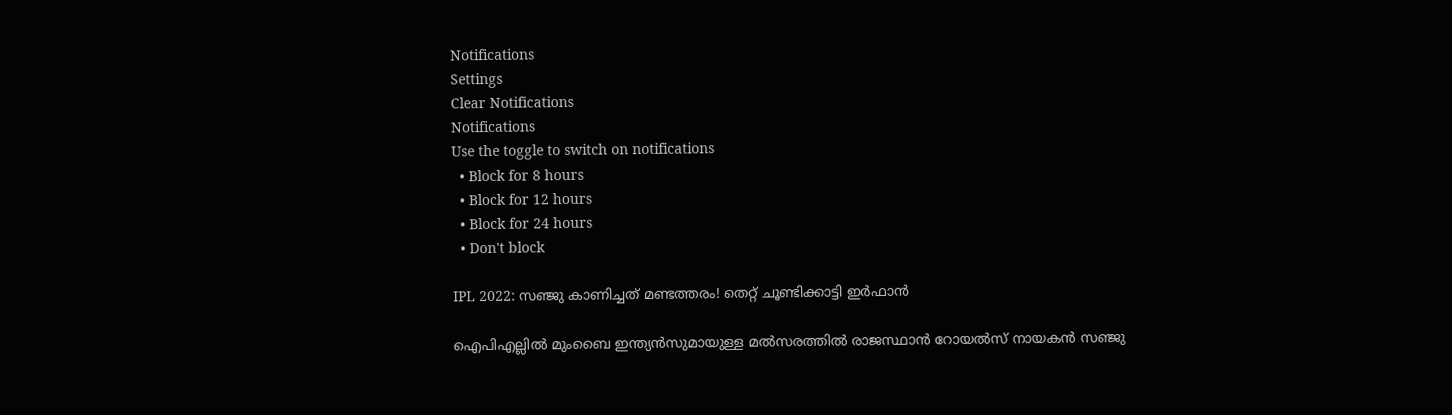Notifications
Settings
Clear Notifications
Notifications
Use the toggle to switch on notifications
  • Block for 8 hours
  • Block for 12 hours
  • Block for 24 hours
  • Don't block

IPL 2022: സഞ്ജു കാണിച്ചത് മണ്ടത്തരം! തെറ്റ് ചൂണ്ടിക്കാട്ടി ഇര്‍ഫാന്‍

ഐപിഎല്ലില്‍ മുംബൈ ഇന്ത്യന്‍സുമായുള്ള മല്‍സരത്തില്‍ രാജസ്ഥാന്‍ റോയല്‍സ് നായകന്‍ സഞ്ജു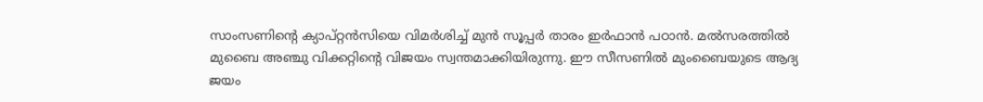സാംസണിന്റെ ക്യാപ്റ്റന്‍സിയെ വിമര്‍ശിച്ച് മുന്‍ സൂപ്പര്‍ താരം ഇര്‍ഫാന്‍ പഠാന്‍. മല്‍സരത്തില്‍ മുബൈ അഞ്ചു വിക്കറ്റിന്റെ വിജയം സ്വന്തമാക്കിയിരുന്നു. ഈ സീസണില്‍ മുംബൈയുടെ ആദ്യ ജയം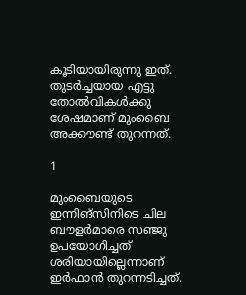കൂടിയായിരുന്നു ഇത്. തുടര്‍ച്ചയായ എട്ടു തോല്‍വികള്‍ക്കു ശേഷമാണ് മുംബൈ അക്കൗണ്ട് തുറന്നത്.

1

മുംബൈയുടെ ഇന്നിങ്‌സിനിടെ ചില ബൗളര്‍മാരെ സഞ്ജു ഉപയോഗിച്ചത് ശരിയായില്ലെന്നാണ് ഇര്‍ഫാന്‍ തുറന്നടിച്ചത്.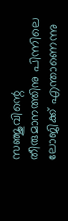സഞ്ജുവിന്റെ തീരുമാനത്തിനു പിന്നിലെ ലോജിക്ക് എന്താണെന്നു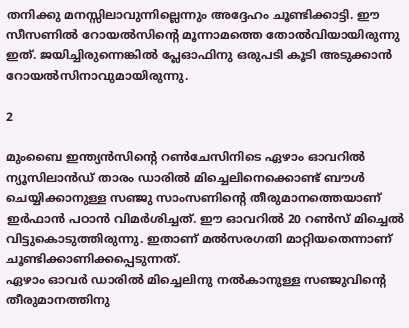തനിക്കു മനസ്സിലാവുന്നില്ലെന്നും അദ്ദേഹം ചൂണ്ടിക്കാട്ടി. ഈ സീസണില്‍ റോയല്‍സിന്റെ മൂന്നാമത്തെ തോല്‍വിയായിരുന്നു ഇത്. ജയിച്ചിരുന്നെങ്കില്‍ പ്ലേഓഫിനു ഒരുപടി കൂടി അടുക്കാന്‍ റോയല്‍സിനാവുമായിരുന്നു.

2

മുംബൈ ഇന്ത്യന്‍സിന്റെ റണ്‍ചേസിനിടെ ഏഴാം ഓവറില്‍ ന്യൂസിലാന്‍ഡ് താരം ഡാരില്‍ മിച്ചെലിനെക്കൊണ്ട് ബൗള്‍ ചെയ്യിക്കാനുള്ള സഞ്ജു സാംസണിന്റെ തീരുമാനത്തെയാണ് ഇര്‍ഫാന്‍ പഠാന്‍ വിമര്‍ശിച്ചത്. ഈ ഓവറില്‍ 20 റണ്‍സ് മിച്ചെല്‍ വിട്ടുകൊടുത്തിരുന്നു. ഇതാണ് മല്‍സരഗതി മാറ്റിയതെന്നാണ് ചൂണ്ടിക്കാണിക്കപ്പെടുന്നത്.
ഏഴാം ഓവര്‍ ഡാരില്‍ മിച്ചെലിനു നല്‍കാനുള്ള സഞ്ജുവിന്റെ തീരുമാനത്തിനു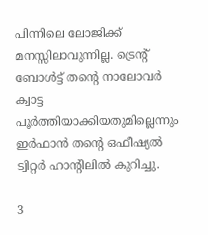പിന്നിലെ ലോജിക്ക് മനസ്സിലാവുന്നില്ല. ട്രെന്റ് ബോള്‍ട്ട് തന്റെ നാലോവര്‍ ക്വാട്ട പൂര്‍ത്തിയാക്കിയതുമില്ലെന്നും ഇര്‍ഫാന്‍ തന്റെ ഒഫീഷ്യല്‍ ട്വിറ്റര്‍ ഹാന്റിലില്‍ കുറിച്ചു.

3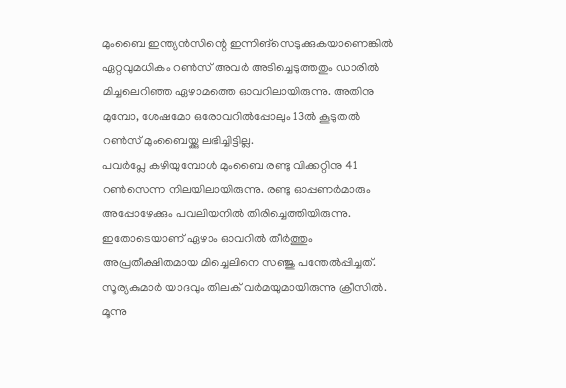മുംബൈ ഇന്ത്യന്‍സിന്റെ ഇന്നിങ്‌സെടുക്കുകയാണെങ്കില്‍ ഏറ്റവുമധികം റണ്‍സ് അവര്‍ അടിച്ചെടുത്തതും ഡാരില്‍ മിച്ചലെറിഞ്ഞ ഏഴാമത്തെ ഓവറിലായിരുന്നു. അതിനു മുമ്പോ, ശേഷമോ ഒരോവറില്‍പ്പോലും 13ല്‍ കൂടുതല്‍ റണ്‍സ് മുംബൈയ്ക്കു ലഭിച്ചിട്ടില്ല.
പവര്‍പ്ലേ കഴിയുമ്പോള്‍ മുംബൈ രണ്ടു വിക്കറ്റിനു 41 റണ്‍സെന്ന നിലയിലായിരുന്നു. രണ്ടു ഓപ്പണര്‍മാരും അപ്പോഴേക്കും പവലിയനില്‍ തിരിച്ചെത്തിയിരുന്നു. ഇതോടെയാണ് ഏഴാം ഓവറില്‍ തീര്‍ത്തും അപ്രതീക്ഷിതമായ മിച്ചെലിനെ സഞ്ജു പന്തേല്‍പ്പിച്ചത്. സൂര്യകുമാര്‍ യാദവും തിലക് വര്‍മയുമായിരുന്നു ക്രീസില്‍. മൂന്നു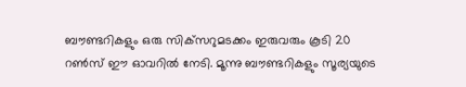ബൗണ്ടറികളും ഒരു സിക്‌സറുമടക്കം ഇരുവരും കൂടി 20 റണ്‍സ് ഈ ഓവറില്‍ നേടി. മൂന്നു ബൗണ്ടറികളും സൂര്യയുടെ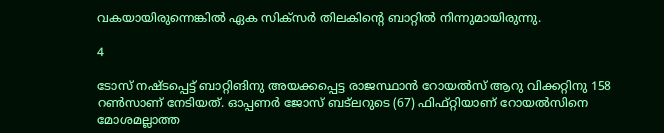വകയായിരുന്നെങ്കില്‍ ഏക സിക്‌സര്‍ തിലകിന്റെ ബാറ്റില്‍ നിന്നുമായിരുന്നു.

4

ടോസ് നഷ്ടപ്പെട്ട് ബാറ്റിങിനു അയക്കപ്പെട്ട രാജസ്ഥാന്‍ റോയല്‍സ് ആറു വിക്കറ്റിനു 158 റണ്‍സാണ് നേടിയത്. ഓപ്പണര്‍ ജോസ് ബട്‌ലറുടെ (67) ഫിഫ്റ്റിയാണ് റോയല്‍സിനെ മോശമല്ലാത്ത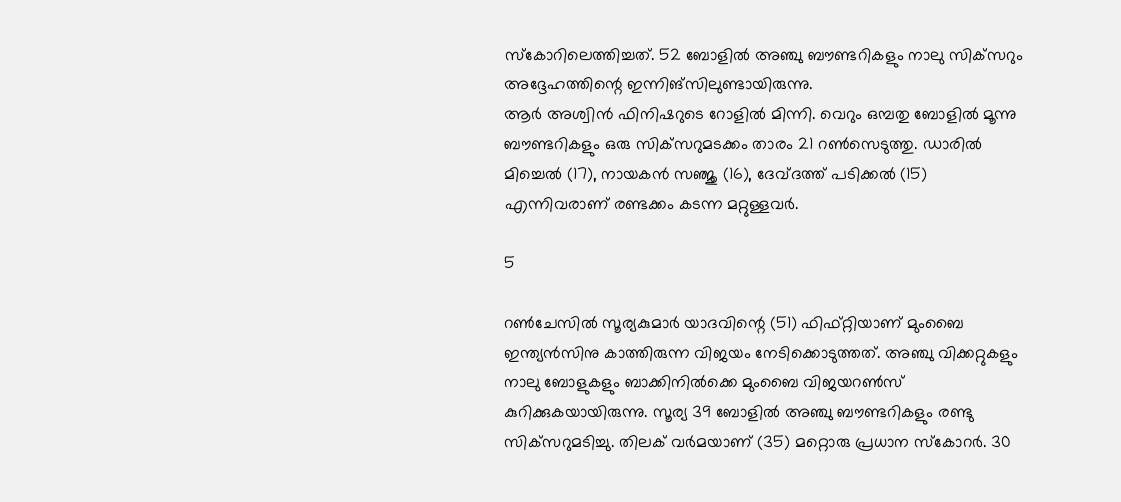സ്‌കോറിലെത്തിച്ചത്. 52 ബോളില്‍ അഞ്ചു ബൗണ്ടറികളും നാലു സിക്‌സറും അദ്ദേഹത്തിന്റെ ഇന്നിങ്‌സിലുണ്ടായിരുന്നു.
ആര്‍ അശ്വിന്‍ ഫിനിഷറുടെ റോളില്‍ മിന്നി. വെറും ഒമ്പതു ബോളില്‍ മൂന്നു ബൗണ്ടറികളും ഒരു സിക്‌സറുമടക്കം താരം 21 റണ്‍സെടുത്തു. ഡാരില്‍ മിച്ചെല്‍ (17), നായകന്‍ സഞ്ജു (16), ദേവ്ദത്ത് പടിക്കല്‍ (15) എന്നിവരാണ് രണ്ടക്കം കടന്ന മറ്റുള്ളവര്‍.

5

റണ്‍ചേസില്‍ സൂര്യകുമാര്‍ യാദവിന്റെ (51) ഫിഫ്റ്റിയാണ് മുംബൈ ഇന്ത്യന്‍സിനു കാത്തിരുന്ന വിജയം നേടിക്കൊടുത്തത്. അഞ്ചു വിക്കറ്റുകളും നാലു ബോളുകളും ബാക്കിനില്‍ക്കെ മുംബൈ വിജയറണ്‍സ് കുറിക്കുകയായിരുന്നു. സൂര്യ 39 ബോളില്‍ അഞ്ചു ബൗണ്ടറികളും രണ്ടു സിക്‌സറുമടിച്ചു. തിലക് വര്‍മയാണ് (35) മറ്റൊരു പ്രധാന സ്‌കോറര്‍. 30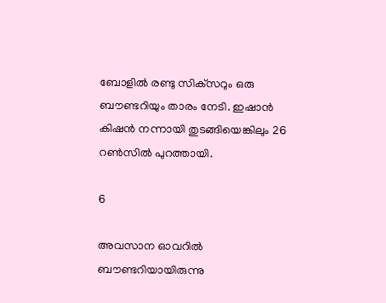ബോളില്‍ രണ്ടു സിക്‌സറും ഒരു ബൗണ്ടറിയും താരം നേടി. ഇഷാന്‍ കിഷന്‍ നന്നായി തുടങ്ങിയെങ്കിലും 26 റണ്‍സില്‍ പുറത്തായി.

6

അവസാന ഓവറില്‍ ബൗണ്ടറിയായിരുന്നു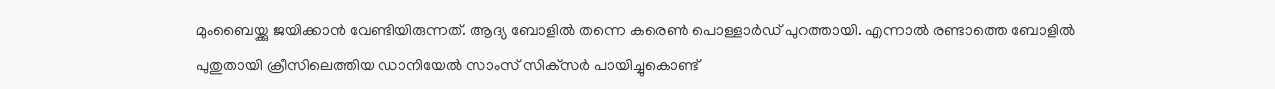മുംബൈയ്ക്കു ജയിക്കാന്‍ വേണ്ടിയിരുന്നത്. ആദ്യ ബോളില്‍ തന്നെ കരെണ്‍ പൊള്ളാര്‍ഡ് പുറത്തായി. എന്നാല്‍ രണ്ടാത്തെ ബോളില്‍ പുതുതായി ക്രീസിലെത്തിയ ഡാനിയേല്‍ സാംസ് സിക്‌സര്‍ പായിച്ചുകൊണ്ട്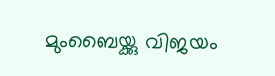മുംബൈയ്ക്കു വിജയം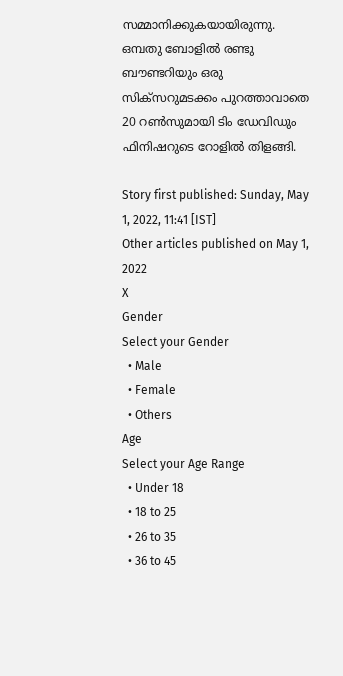സമ്മാനിക്കുകയായിരുന്നു. ഒമ്പതു ബോളില്‍ രണ്ടു ബൗണ്ടറിയും ഒരു സിക്‌സറുമടക്കം പുറത്താവാതെ 20 റണ്‍സുമായി ടിം ഡേവിഡും ഫിനിഷറുടെ റോളില്‍ തിളങ്ങി.

Story first published: Sunday, May 1, 2022, 11:41 [IST]
Other articles published on May 1, 2022
X
Gender
Select your Gender
  • Male
  • Female
  • Others
Age
Select your Age Range
  • Under 18
  • 18 to 25
  • 26 to 35
  • 36 to 45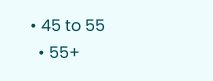• 45 to 55
  • 55+